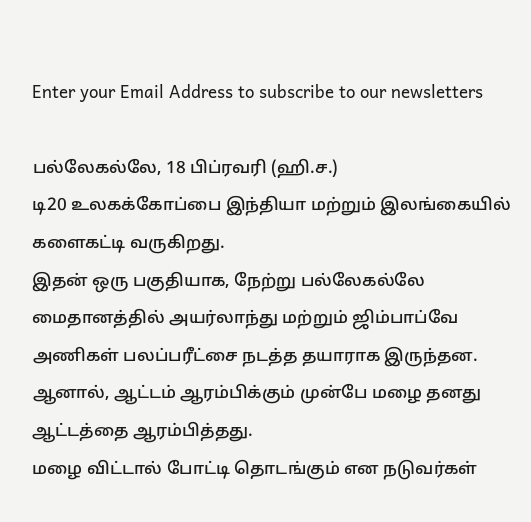Enter your Email Address to subscribe to our newsletters

பல்லேகல்லே, 18 பிப்ரவரி (ஹி.ச.)
டி20 உலகக்கோப்பை இந்தியா மற்றும் இலங்கையில் களைகட்டி வருகிறது.
இதன் ஒரு பகுதியாக, நேற்று பல்லேகல்லே மைதானத்தில் அயர்லாந்து மற்றும் ஜிம்பாப்வே அணிகள் பலப்பரீட்சை நடத்த தயாராக இருந்தன.
ஆனால், ஆட்டம் ஆரம்பிக்கும் முன்பே மழை தனது ஆட்டத்தை ஆரம்பித்தது.
மழை விட்டால் போட்டி தொடங்கும் என நடுவர்கள்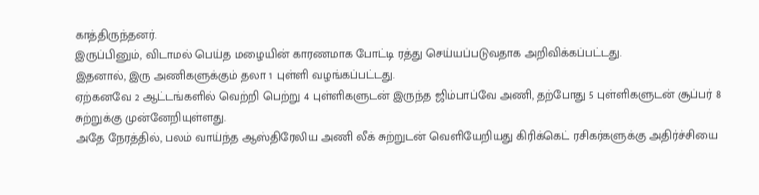காத்திருந்தனர்.
இருப்பினும், விடாமல் பெய்த மழையின் காரணமாக போட்டி ரத்து செய்யப்படுவதாக அறிவிக்கப்பட்டது.
இதனால், இரு அணிகளுக்கும் தலா 1 புள்ளி வழங்கப்பட்டது.
ஏற்கனவே 2 ஆட்டங்களில் வெற்றி பெற்று 4 புள்ளிகளுடன் இருந்த ஜிம்பாப்வே அணி, தற்போது 5 புள்ளிகளுடன் சூப்பர் 8 சுற்றுக்கு முன்னேறியுள்ளது.
அதே நேரத்தில், பலம் வாய்ந்த ஆஸ்திரேலிய அணி லீக் சுற்றுடன் வெளியேறியது கிரிக்கெட் ரசிகர்களுக்கு அதிர்ச்சியை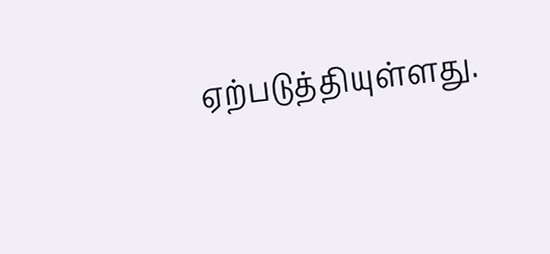ஏற்படுத்தியுள்ளது.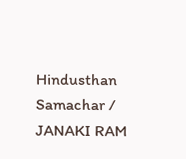Hindusthan Samachar / JANAKI RAM